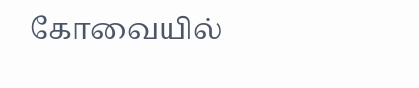கோவையில்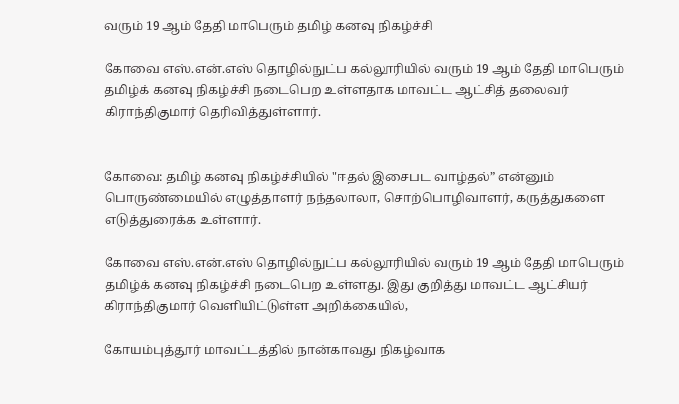வரும் 19 ஆம் தேதி மாபெரும் தமிழ் கனவு நிகழ்ச்சி

கோவை எஸ்.என்.எஸ் தொழில்நுட்ப கல்லூரியில் வரும் 19 ஆம் தேதி மாபெரும் தமிழ்க் கனவு நிகழ்ச்சி நடைபெற உள்ளதாக மாவட்ட ஆட்சித் தலைவர் கிராந்திகுமார் தெரிவித்துள்ளார்.


கோவை: தமிழ் கனவு நிகழ்ச்சியில் "ஈதல் இசைபட வாழ்தல்” என்னும் பொருண்மையில் எழுத்தாளர் நந்தலாலா, சொற்பொழிவாளர், கருத்துகளை எடுத்துரைக்க உள்ளார்.

கோவை எஸ்.என்.எஸ் தொழில்நுட்ப கல்லூரியில் வரும் 19 ஆம் தேதி மாபெரும் தமிழ்க் கனவு நிகழ்ச்சி நடைபெற உள்ளது. இது குறித்து மாவட்ட ஆட்சியர் கிராந்திகுமார் வெளியிட்டுள்ள அறிக்கையில்,

கோயம்புத்தூர் மாவட்டத்தில் நான்காவது நிகழ்வாக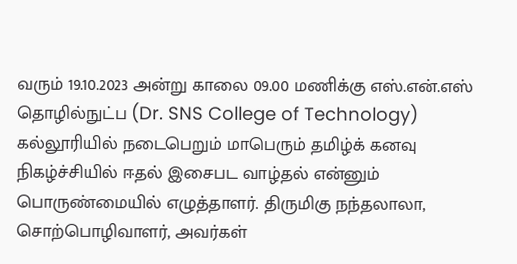வரும் 19.10.2023 அன்று காலை 09.00 மணிக்கு எஸ்.என்.எஸ் தொழில்நுட்ப (Dr. SNS College of Technology) கல்லூரியில் நடைபெறும் மாபெரும் தமிழ்க் கனவு நிகழ்ச்சியில் ஈதல் இசைபட வாழ்தல் என்னும் பொருண்மையில் எழுத்தாளர். திருமிகு நந்தலாலா, சொற்பொழிவாளர், அவர்கள்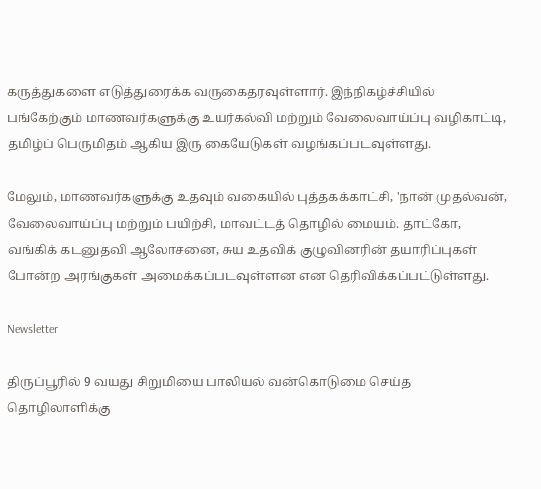கருத்துகளை எடுத்துரைக்க வருகைதரவுள்ளார். இந்நிகழ்ச்சியில் பங்கேற்கும் மாணவர்களுக்கு உயர்கல்வி மற்றும் வேலைவாய்ப்பு வழிகாட்டி, தமிழ்ப் பெருமிதம் ஆகிய இரு கையேடுகள் வழங்கப்படவுள்ளது.

மேலும், மாணவர்களுக்கு உதவும் வகையில் புத்தகக்காட்சி, 'நான் முதல்வன், வேலைவாய்ப்பு மற்றும் பயிற்சி, மாவட்டத் தொழில் மையம். தாட்கோ, வங்கிக் கடனுதவி ஆலோசனை, சுய உதவிக் குழுவினரின் தயாரிப்புகள் போன்ற அரங்குகள் அமைக்கப்படவுள்ளன என தெரிவிக்கப்பட்டுள்ளது.

Newsletter

திருப்பூரில் 9 வயது சிறுமியை பாலியல் வன்கொடுமை செய்த தொழிலாளிக்கு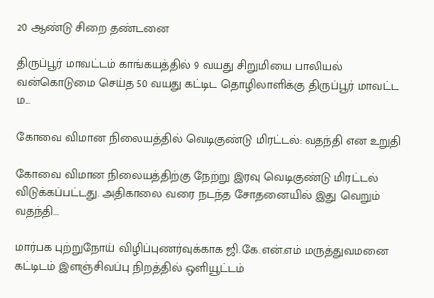20 ஆண்டு சிறை தண்டனை

திருப்பூர் மாவட்டம் காங்கயத்தில் 9 வயது சிறுமியை பாலியல் வன்கொடுமை செய்த 50 வயது கட்டிட தொழிலாளிக்கு திருப்பூர் மாவட்ட ம...

கோவை விமான நிலையத்தில் வெடிகுண்டு மிரட்டல்: வதந்தி என உறுதி

கோவை விமான நிலையத்திற்கு நேற்று இரவு வெடிகுண்டு மிரட்டல் விடுக்கப்பட்டது. அதிகாலை வரை நடந்த சோதனையில் இது வெறும் வதந்தி...

மார்பக புற்றுநோய் விழிப்புணர்வுக்காக ஜி.கே.என்.எம் மருத்துவமனை கட்டிடம் இளஞ்சிவப்பு நிறத்தில் ஒளியூட்டம்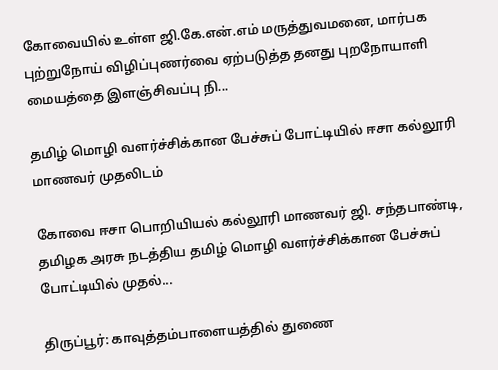கோவையில் உள்ள ஜி.கே.என்.எம் மருத்துவமனை, மார்பக புற்றுநோய் விழிப்புணர்வை ஏற்படுத்த தனது புறநோயாளி மையத்தை இளஞ்சிவப்பு நி...

தமிழ் மொழி வளர்ச்சிக்கான பேச்சுப் போட்டியில் ஈசா கல்லூரி மாணவர் முதலிடம்

கோவை ஈசா பொறியியல் கல்லூரி மாணவர் ஜி. சந்தபாண்டி, தமிழக அரசு நடத்திய தமிழ் மொழி வளர்ச்சிக்கான பேச்சுப் போட்டியில் முதல்...

திருப்பூர்: காவுத்தம்பாளையத்தில் துணை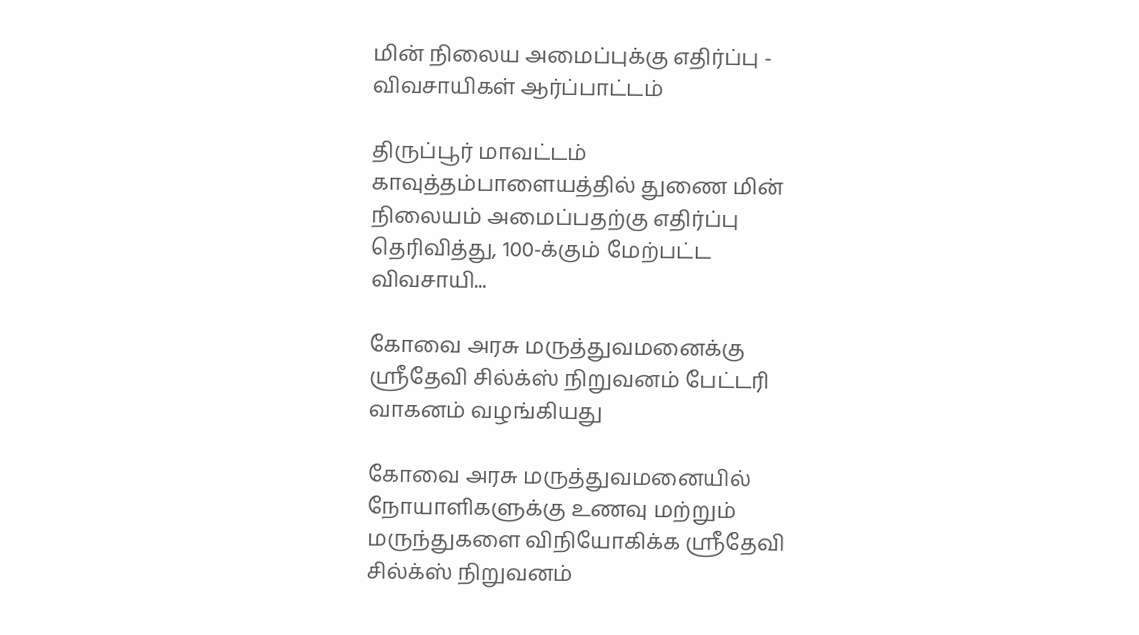மின் நிலைய அமைப்புக்கு எதிர்ப்பு - விவசாயிகள் ஆர்ப்பாட்டம்

திருப்பூர் மாவட்டம் காவுத்தம்பாளையத்தில் துணை மின் நிலையம் அமைப்பதற்கு எதிர்ப்பு தெரிவித்து, 100-க்கும் மேற்பட்ட விவசாயி...

கோவை அரசு மருத்துவமனைக்கு ஸ்ரீதேவி சில்க்ஸ் நிறுவனம் பேட்டரி வாகனம் வழங்கியது

கோவை அரசு மருத்துவமனையில் நோயாளிகளுக்கு உணவு மற்றும் மருந்துகளை விநியோகிக்க ஸ்ரீதேவி சில்க்ஸ் நிறுவனம்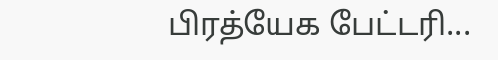பிரத்யேக பேட்டரி...